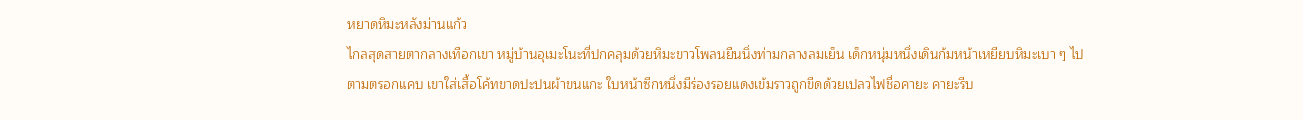หยาดหิมะหลังม่านแก้ว
ไกลสุดสายตากลางเทือกเขา หมู่บ้านอุเมะโนะที่ปกคลุมด้วยหิมะขาวโพลนยืนนิ่งท่ามกลางลมเย็น เด็กหนุ่มหนึ่งเดินก้มหน้าเหยียบหิมะเบา ๆ ไปตามตรอกแคบ เขาใส่เสื้อโค้ทขาดปะปนผ้าขนแกะ ใบหน้าซีกหนึ่งมีร่องรอยแดงเข้มราวถูกขีดด้วยเปลวไฟชื่อคายะ คายะรีบ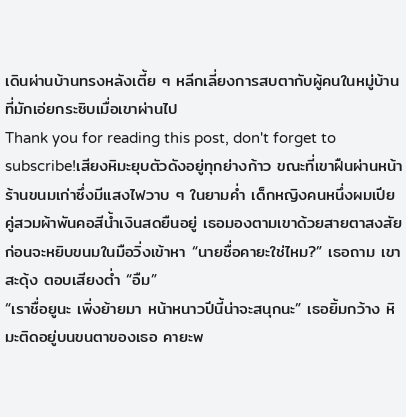เดินผ่านบ้านทรงหลังเตี้ย ๆ หลีกเลี่ยงการสบตากับผู้คนในหมู่บ้านที่มักเอ่ยกระซิบเมื่อเขาผ่านไป
Thank you for reading this post, don't forget to subscribe!เสียงหิมะยุบตัวดังอยู่ทุกย่างก้าว ขณะที่เขาฝืนผ่านหน้าร้านขนมเก่าซึ่งมีแสงไฟวาบ ๆ ในยามค่ำ เด็กหญิงคนหนึ่งผมเปียคู่สวมผ้าพันคอสีน้ำเงินสดยืนอยู่ เธอมองตามเขาด้วยสายตาสงสัย ก่อนจะหยิบขนมในมือวิ่งเข้าหา “นายชื่อคายะใช่ไหม?” เธอถาม เขาสะดุ้ง ตอบเสียงต่ำ “อืม”
“เราชื่อยูนะ เพิ่งย้ายมา หน้าหนาวปีนี้น่าจะสนุกนะ” เธอยิ้มกว้าง หิมะติดอยู่บนขนตาของเธอ คายะพ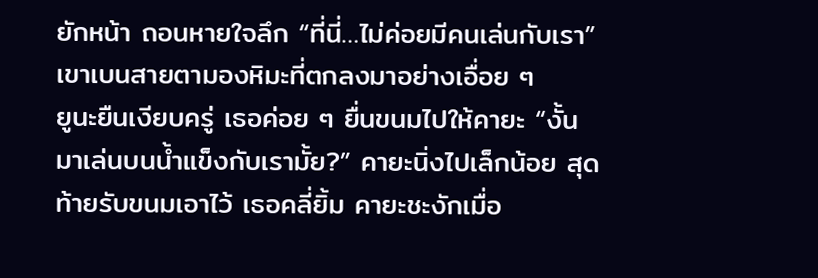ยักหน้า ถอนหายใจลึก “ที่นี่…ไม่ค่อยมีคนเล่นกับเรา” เขาเบนสายตามองหิมะที่ตกลงมาอย่างเอื่อย ๆ
ยูนะยืนเงียบครู่ เธอค่อย ๆ ยื่นขนมไปให้คายะ “งั้นมาเล่นบนน้ำแข็งกับเรามั้ย?” คายะนิ่งไปเล็กน้อย สุดท้ายรับขนมเอาไว้ เธอคลี่ยิ้ม คายะชะงักเมื่อ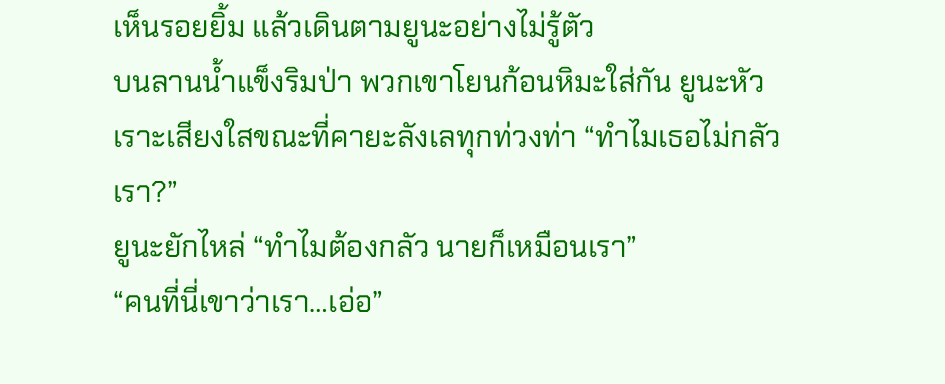เห็นรอยยิ้ม แล้วเดินตามยูนะอย่างไม่รู้ตัว
บนลานน้ำแข็งริมป่า พวกเขาโยนก้อนหิมะใส่กัน ยูนะหัวเราะเสียงใสขณะที่คายะลังเลทุกท่วงท่า “ทำไมเธอไม่กลัวเรา?”
ยูนะยักไหล่ “ทำไมต้องกลัว นายก็เหมือนเรา”
“คนที่นี่เขาว่าเรา…เอ่อ”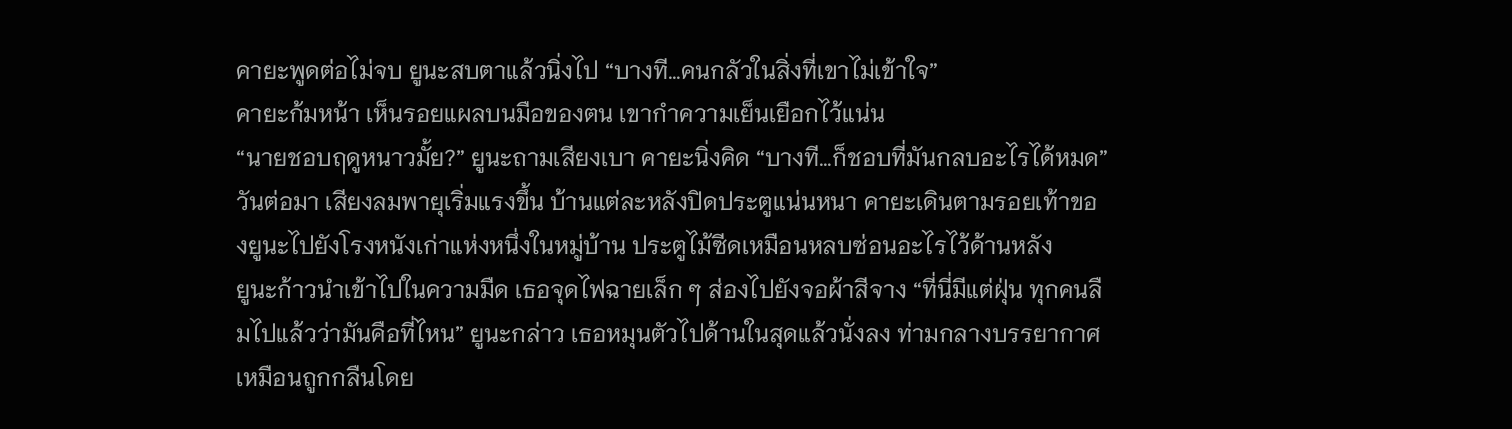คายะพูดต่อไม่จบ ยูนะสบตาแล้วนิ่งไป “บางที…คนกลัวในสิ่งที่เขาไม่เข้าใจ”
คายะก้มหน้า เห็นรอยแผลบนมือของตน เขากำความเย็นเยือกไว้แน่น
“นายชอบฤดูหนาวมั้ย?” ยูนะถามเสียงเบา คายะนิ่งคิด “บางที…ก็ชอบที่มันกลบอะไรได้หมด”
วันต่อมา เสียงลมพายุเริ่มแรงขึ้น บ้านแต่ละหลังปิดประตูแน่นหนา คายะเดินตามรอยเท้าของยูนะไปยังโรงหนังเก่าแห่งหนึ่งในหมู่บ้าน ประตูไม้ซีดเหมือนหลบซ่อนอะไรไว้ด้านหลัง
ยูนะก้าวนำเข้าไปในความมืด เธอจุดไฟฉายเล็ก ๆ ส่องไปยังจอผ้าสีจาง “ที่นี่มีแต่ฝุ่น ทุกคนลืมไปแล้วว่ามันคือที่ไหน” ยูนะกล่าว เธอหมุนตัวไปด้านในสุดแล้วนั่งลง ท่ามกลางบรรยากาศเหมือนถูกกลืนโดย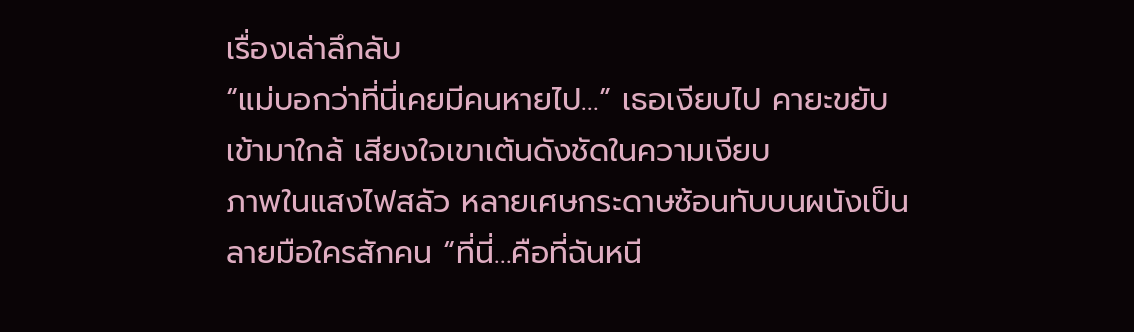เรื่องเล่าลึกลับ
“แม่บอกว่าที่นี่เคยมีคนหายไป…” เธอเงียบไป คายะขยับเข้ามาใกล้ เสียงใจเขาเต้นดังชัดในความเงียบ
ภาพในแสงไฟสลัว หลายเศษกระดาษซ้อนทับบนผนังเป็นลายมือใครสักคน “ที่นี่…คือที่ฉันหนี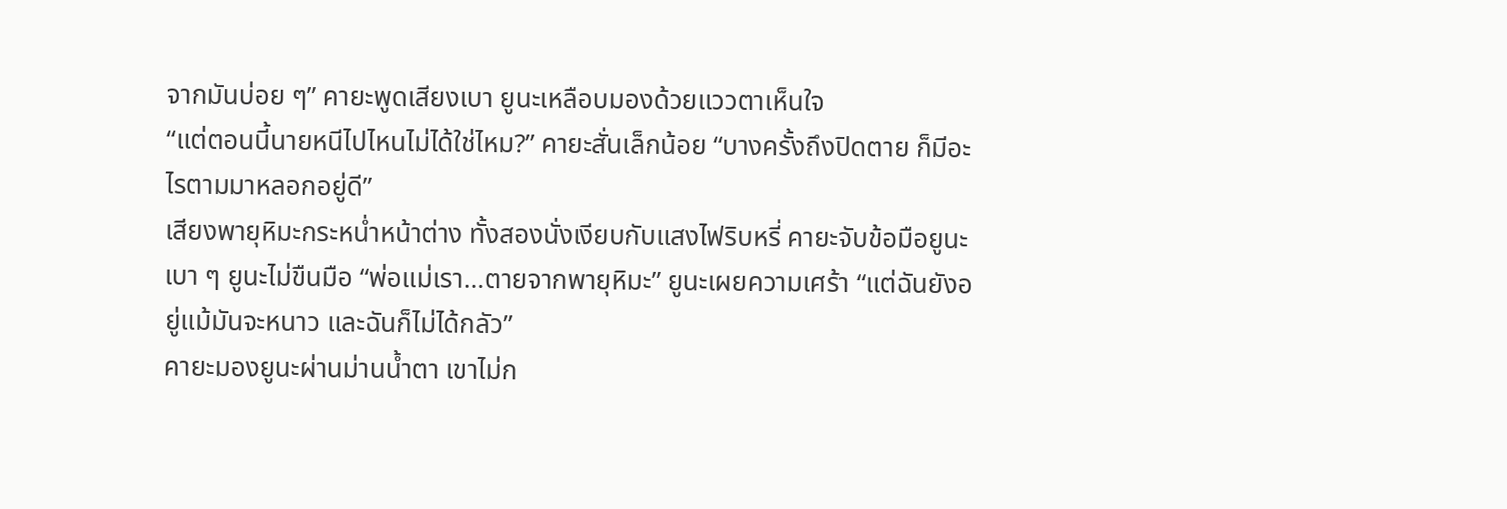จากมันบ่อย ๆ” คายะพูดเสียงเบา ยูนะเหลือบมองด้วยแววตาเห็นใจ
“แต่ตอนนี้นายหนีไปไหนไม่ได้ใช่ไหม?” คายะสั่นเล็กน้อย “บางครั้งถึงปิดตาย ก็มีอะไรตามมาหลอกอยู่ดี”
เสียงพายุหิมะกระหน่ำหน้าต่าง ทั้งสองนั่งเงียบกับแสงไฟริบหรี่ คายะจับข้อมือยูนะเบา ๆ ยูนะไม่ขืนมือ “พ่อแม่เรา…ตายจากพายุหิมะ” ยูนะเผยความเศร้า “แต่ฉันยังอยู่แม้มันจะหนาว และฉันก็ไม่ได้กลัว”
คายะมองยูนะผ่านม่านน้ำตา เขาไม่ก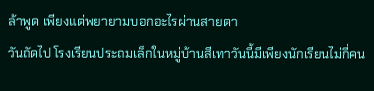ล้าพูด เพียงแต่พยายามบอกอะไรผ่านสายตา
วันถัดไป โรงเรียนประถมเล็กในหมู่บ้านสีเทาวันนี้มีเพียงนักเรียนไม่กี่คน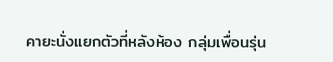คายะนั่งแยกตัวที่หลังห้อง กลุ่มเพื่อนรุ่น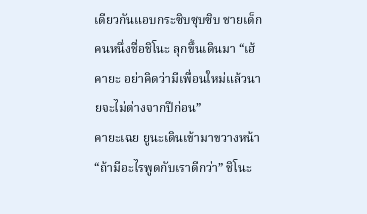เดียวกันแอบกระซิบซุบซิบ ชายเด็กคนหนึ่งชื่อชิโนะ ลุกขึ้นเดินมา “เฮ้ คายะ อย่าคิดว่ามีเพื่อนใหม่แล้วนายจะไม่ต่างจากปีก่อน”
คายะเฉย ยูนะเดินเข้ามาขวางหน้า “ถ้ามีอะไรพูดกับเราดีกว่า” ชิโนะ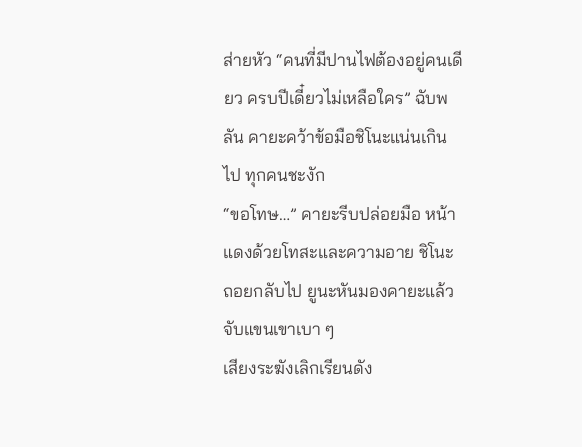ส่ายหัว “คนที่มีปานไฟต้องอยู่คนเดียว ครบปีเดี๋ยวไม่เหลือใคร” ฉับพลัน คายะคว้าข้อมือชิโนะแน่นเกินไป ทุกคนชะงัก
“ขอโทษ…” คายะรีบปล่อยมือ หน้าแดงด้วยโทสะและความอาย ชิโนะถอยกลับไป ยูนะหันมองคายะแล้วจับแขนเขาเบา ๆ
เสียงระฆังเลิกเรียนดัง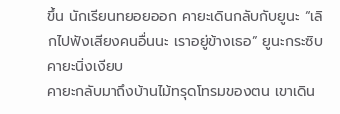ขึ้น นักเรียนทยอยออก คายะเดินกลับกับยูนะ “เลิกไปฟังเสียงคนอื่นนะ เราอยู่ข้างเธอ” ยูนะกระซิบ คายะนิ่งเงียบ
คายะกลับมาถึงบ้านไม้ทรุดโทรมของตน เขาเดิน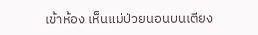เข้าห้อง เห็นแม่ป่วยนอนบนเตียง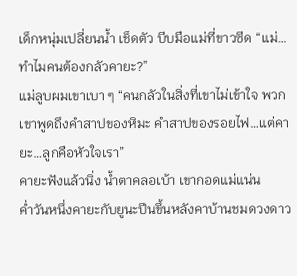เด็กหนุ่มเปลี่ยนน้ำ เช็ดตัว บีบมือแม่ที่ขาวซีด “แม่…ทำไมคนต้องกลัวคายะ?”
แม่ลูบผมเขาเบา ๆ “คนกลัวในสิ่งที่เขาไม่เข้าใจ พวกเขาพูดถึงคำสาปของหิมะ คำสาปของรอยไฟ…แต่คายะ…ลูกคือหัวใจเรา”
คายะฟังแล้วนิ่ง น้ำตาคลอเบ้า เขากอดแม่แน่น
ค่ำวันหนึ่งคายะกับยูนะปีนขึ้นหลังคาบ้านชมดวงดาว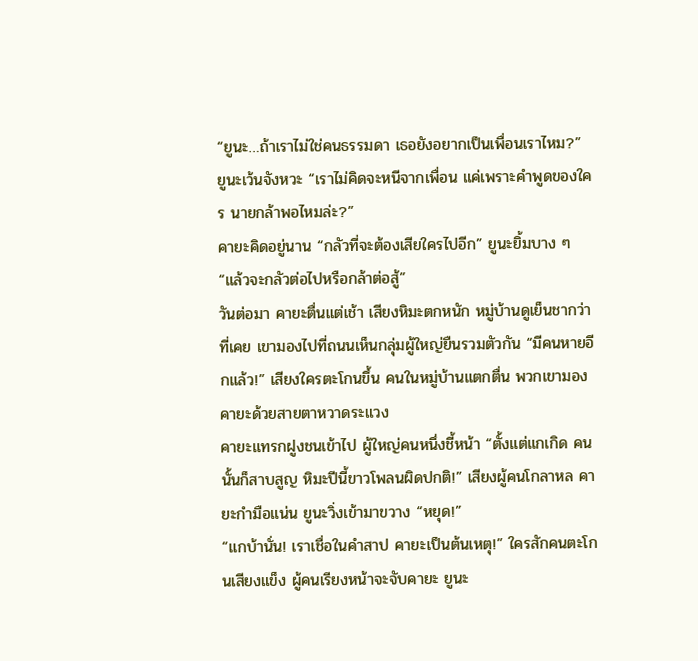“ยูนะ…ถ้าเราไม่ใช่คนธรรมดา เธอยังอยากเป็นเพื่อนเราไหม?” ยูนะเว้นจังหวะ “เราไม่คิดจะหนีจากเพื่อน แค่เพราะคำพูดของใคร นายกล้าพอไหมล่ะ?”
คายะคิดอยู่นาน “กลัวที่จะต้องเสียใครไปอีก” ยูนะยิ้มบาง ๆ “แล้วจะกลัวต่อไปหรือกล้าต่อสู้”
วันต่อมา คายะตื่นแต่เช้า เสียงหิมะตกหนัก หมู่บ้านดูเย็นชากว่าที่เคย เขามองไปที่ถนนเห็นกลุ่มผู้ใหญ่ยืนรวมตัวกัน “มีคนหายอีกแล้ว!” เสียงใครตะโกนขึ้น คนในหมู่บ้านแตกตื่น พวกเขามองคายะด้วยสายตาหวาดระแวง
คายะแทรกฝูงชนเข้าไป ผู้ใหญ่คนหนึ่งชี้หน้า “ตั้งแต่แกเกิด คนนั้นก็สาบสูญ หิมะปีนี้ขาวโพลนผิดปกติ!” เสียงผู้คนโกลาหล คายะกำมือแน่น ยูนะวิ่งเข้ามาขวาง “หยุด!”
“แกบ้านั่น! เราเชื่อในคำสาป คายะเป็นต้นเหตุ!” ใครสักคนตะโกนเสียงแข็ง ผู้คนเรียงหน้าจะจับคายะ ยูนะ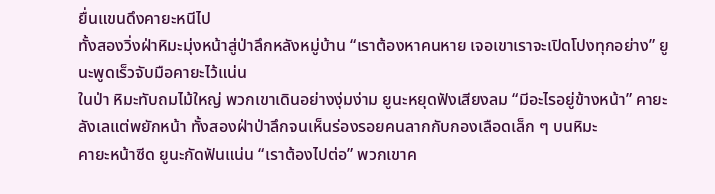ยื่นแขนดึงคายะหนีไป
ทั้งสองวิ่งฝ่าหิมะมุ่งหน้าสู่ป่าลึกหลังหมู่บ้าน “เราต้องหาคนหาย เจอเขาเราจะเปิดโปงทุกอย่าง” ยูนะพูดเร็วจับมือคายะไว้แน่น
ในป่า หิมะทับถมไม้ใหญ่ พวกเขาเดินอย่างงุ่มง่าม ยูนะหยุดฟังเสียงลม “มีอะไรอยู่ข้างหน้า” คายะลังเลแต่พยักหน้า ทั้งสองฝ่าป่าลึกจนเห็นร่องรอยคนลากกับกองเลือดเล็ก ๆ บนหิมะ
คายะหน้าซีด ยูนะกัดฟันแน่น “เราต้องไปต่อ” พวกเขาค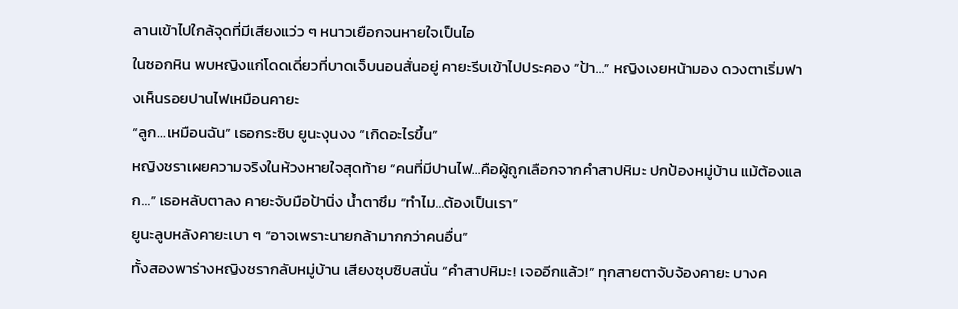ลานเข้าไปใกล้จุดที่มีเสียงแว่ว ๆ หนาวเยือกจนหายใจเป็นไอ
ในซอกหิน พบหญิงแก่โดดเดี่ยวที่บาดเจ็บนอนสั่นอยู่ คายะรีบเข้าไปประคอง “ป้า…” หญิงเงยหน้ามอง ดวงตาเริ่มฟางเห็นรอยปานไฟเหมือนคายะ
“ลูก…เหมือนฉัน” เธอกระซิบ ยูนะงุนงง “เกิดอะไรขึ้น”
หญิงชราเผยความจริงในห้วงหายใจสุดท้าย “คนที่มีปานไฟ…คือผู้ถูกเลือกจากคำสาปหิมะ ปกป้องหมู่บ้าน แม้ต้องแลก…” เธอหลับตาลง คายะจับมือป้านิ่ง น้ำตาซึม “ทำไม…ต้องเป็นเรา”
ยูนะลูบหลังคายะเบา ๆ “อาจเพราะนายกล้ามากกว่าคนอื่น”
ทั้งสองพาร่างหญิงชรากลับหมู่บ้าน เสียงซุบซิบสนั่น “คำสาปหิมะ! เจออีกแล้ว!” ทุกสายตาจับจ้องคายะ บางค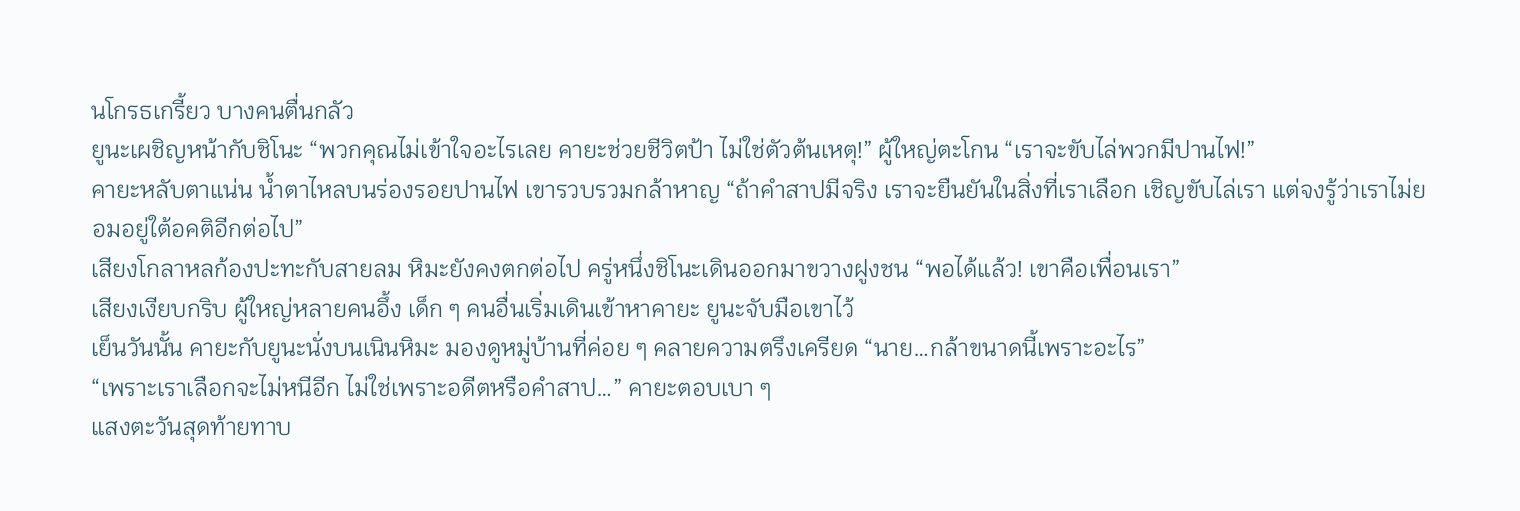นโกรธเกรี้ยว บางคนตื่นกลัว
ยูนะเผชิญหน้ากับชิโนะ “พวกคุณไม่เข้าใจอะไรเลย คายะช่วยชีวิตป้า ไม่ใช่ตัวต้นเหตุ!” ผู้ใหญ่ตะโกน “เราจะขับไล่พวกมีปานไฟ!”
คายะหลับตาแน่น น้ำตาไหลบนร่องรอยปานไฟ เขารวบรวมกล้าหาญ “ถ้าคำสาปมีจริง เราจะยืนยันในสิ่งที่เราเลือก เชิญขับไล่เรา แต่จงรู้ว่าเราไม่ยอมอยู่ใต้อคติอีกต่อไป”
เสียงโกลาหลก้องปะทะกับสายลม หิมะยังคงตกต่อไป ครู่หนึ่งชิโนะเดินออกมาขวางฝูงชน “พอได้แล้ว! เขาคือเพื่อนเรา”
เสียงเงียบกริบ ผู้ใหญ่หลายคนอึ้ง เด็ก ๆ คนอื่นเริ่มเดินเข้าหาคายะ ยูนะจับมือเขาไว้
เย็นวันนั้น คายะกับยูนะนั่งบนเนินหิมะ มองดูหมู่บ้านที่ค่อย ๆ คลายความตรึงเครียด “นาย…กล้าขนาดนี้เพราะอะไร”
“เพราะเราเลือกจะไม่หนีอีก ไม่ใช่เพราะอดีตหรือคำสาป…” คายะตอบเบา ๆ
แสงตะวันสุดท้ายทาบ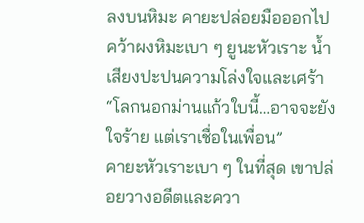ลงบนหิมะ คายะปล่อยมือออกไปคว้าผงหิมะเบา ๆ ยูนะหัวเราะ น้ำเสียงปะปนความโล่งใจและเศร้า “โลกนอกม่านแก้วใบนี้…อาจจะยังใจร้าย แต่เราเชื่อในเพื่อน”
คายะหัวเราะเบา ๆ ในที่สุด เขาปล่อยวางอดีตและควา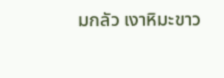มกลัว เงาหิมะขาว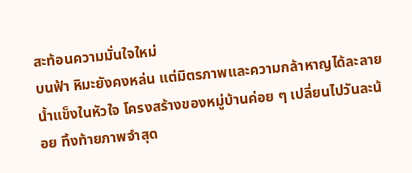สะท้อนความมั่นใจใหม่
บนฟ้า หิมะยังคงหล่น แต่มิตรภาพและความกล้าหาญได้ละลายน้ำแข็งในหัวใจ โครงสร้างของหมู่บ้านค่อย ๆ เปลี่ยนไปวันละน้อย ทิ้งท้ายภาพจำสุด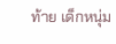ท้าย เด็กหนุ่ม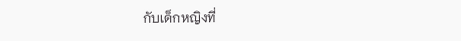กับเด็กหญิงที่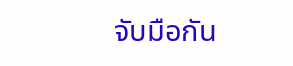จับมือกัน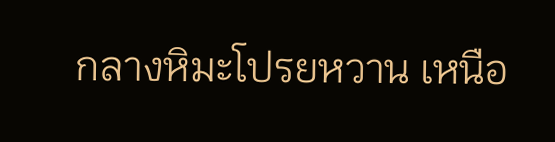กลางหิมะโปรยหวาน เหนือ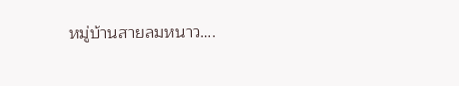หมู่บ้านสายลมหนาว….